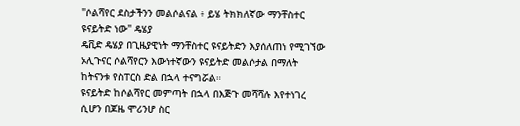"ሶልሻየር ደስታችንን መልሶልናል ፥ ይሄ ትክክለኛው ማንቸስተር ዩናይትድ ነው" ዴሄያ
ዴቪድ ዴሄያ በጊዜያዊነት ማንቸስተር ዩናይትድን እያሰለጠነ የሚገኘው ኦሊጉናር ሶልሻየርን እውነተኛውን ዩናይትድ መልሶታል በማለት ከትናንቱ የስፐርስ ድል በኋላ ተናግሯል።
ዩናይትድ ከሶልሻየር መምጣት በኋላ በእጅጉ መሻሻሉ እየተነገረ ሲሆን በጆዜ ሞሪንሆ ስር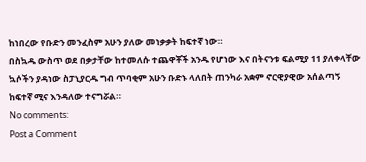ከነበረው የቡድን መንፈስም አሁን ያለው መነቃቃት ከፍተኛ ነው።
በስኳዱ ውስጥ ወደ በቃታቸው ከተመለሱ ተጨዋቾች አንዱ የሆነው እና በትናንቱ ፍልሚያ 11 ያለቀላቸው ኳሶችን ያዳነው ስፓኒያርዱ ግብ ጥባቂም አሁን ቡድኑ ላለበት ጠንካራ አቋም ኖርዊያዊው አሰልጣኝ ከፍተኛ ሚና እንዳለው ተናግሯል።
No comments:
Post a Comment